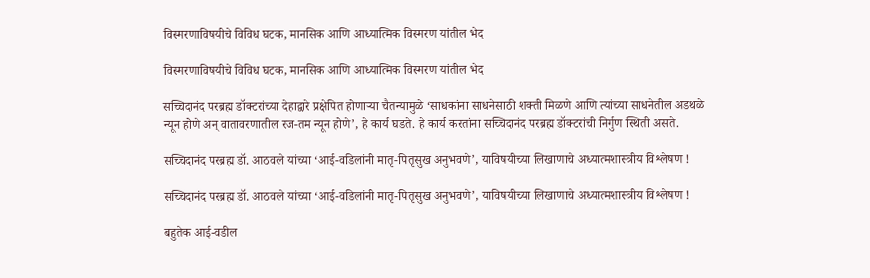विस्मरणाविषयीचे विविध घटक, मानसिक आणि आध्यात्मिक विस्मरण यांतील भेद

विस्मरणाविषयीचे विविध घटक, मानसिक आणि आध्यात्मिक विस्मरण यांतील भेद

सच्चिदानंद परब्रह्म डॉक्टरांच्या देहाद्वारे प्रक्षेपित होणार्‍या चैतन्यामुळे ‘साधकांना साधनेसाठी शक्ती मिळणे आणि त्यांच्या साधनेतील अडथळे न्यून होणे अन् वातावरणातील रज-तम न्यून होणे’, हे कार्य घडते. हे कार्य करतांना सच्चिदानंद परब्रह्म डॉक्टरांची निर्गुण स्थिती असते.

सच्चिदानंद परब्रह्म डॉ. आठवले यांच्या ‘आई-वडिलांनी मातृ-पितृसुख अनुभवणे’, याविषयीच्या लिखाणाचे अध्यात्मशास्त्रीय विश्लेषण !

सच्चिदानंद परब्रह्म डॉ. आठवले यांच्या ‘आई-वडिलांनी मातृ-पितृसुख अनुभवणे’, याविषयीच्या लिखाणाचे अध्यात्मशास्त्रीय विश्लेषण !

बहुतेक आई-वडील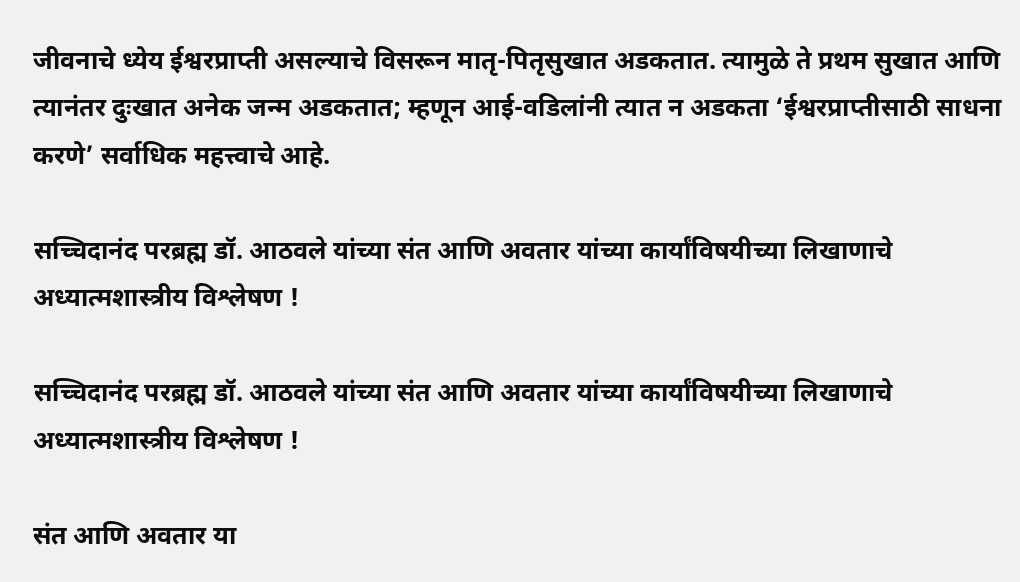जीवनाचे ध्येय ईश्वरप्राप्ती असल्याचे विसरून मातृ-पितृसुखात अडकतात. त्यामुळे ते प्रथम सुखात आणि त्यानंतर दुःखात अनेक जन्म अडकतात; म्हणून आई-वडिलांनी त्यात न अडकता ‘ईश्वरप्राप्तीसाठी साधना करणे’ सर्वाधिक महत्त्वाचे आहे.

सच्चिदानंद परब्रह्म डॉ. आठवले यांच्या संत आणि अवतार यांच्या कार्यांविषयीच्या लिखाणाचे अध्यात्मशास्त्रीय विश्लेषण !

सच्चिदानंद परब्रह्म डॉ. आठवले यांच्या संत आणि अवतार यांच्या कार्यांविषयीच्या लिखाणाचे अध्यात्मशास्त्रीय विश्लेषण !

संत आणि अवतार या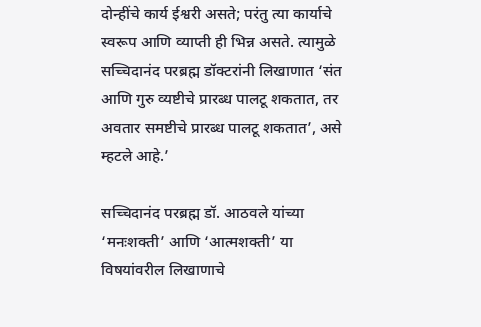दोन्हींचे कार्य ईश्वरी असते; परंतु त्या कार्याचे स्वरूप आणि व्याप्ती ही भिन्न असते. त्यामुळे सच्चिदानंद परब्रह्म डॉक्टरांनी लिखाणात ‘संत आणि गुरु व्यष्टीचे प्रारब्ध पालटू शकतात, तर अवतार समष्टीचे प्रारब्ध पालटू शकतात’, असे म्हटले आहे.’

सच्चिदानंद परब्रह्म डॉ. आठवले यांच्या ‘मनःशक्ती’ आणि ‘आत्मशक्ती’ या विषयांवरील लिखाणाचे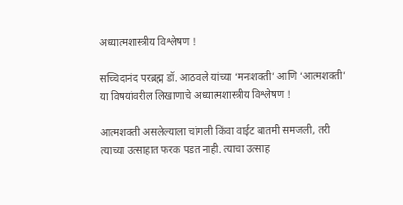अध्यात्मशास्त्रीय विश्लेषण !

सच्चिदानंद परब्रह्म डॉ. आठवले यांच्या ‘मनःशक्ती’ आणि ‘आत्मशक्ती’ या विषयांवरील लिखाणाचे अध्यात्मशास्त्रीय विश्लेषण !

आत्मशक्ती असलेल्याला चांगली किंवा वाईट बातमी समजली, तरी त्याच्या उत्साहात फरक पडत नाही. त्याचा उत्साह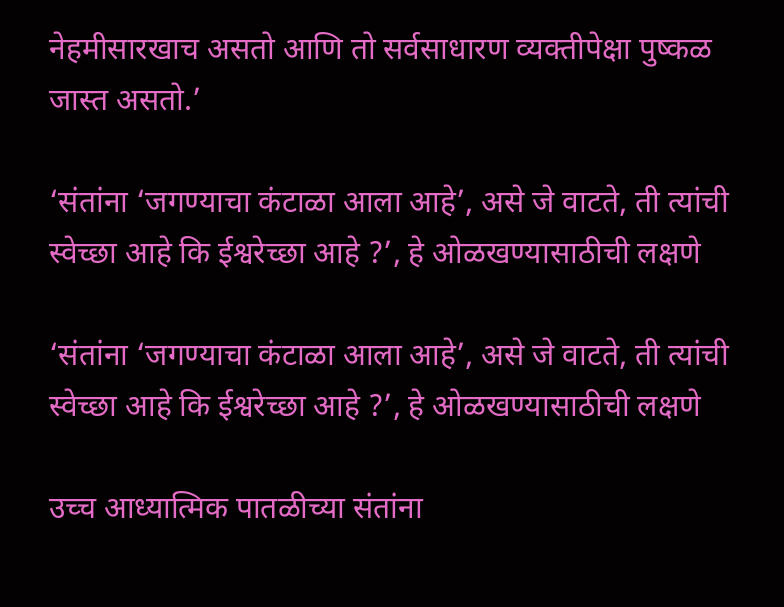नेहमीसारखाच असतो आणि तो सर्वसाधारण व्यक्तीपेक्षा पुष्कळ जास्त असतो.’

‘संतांना ‘जगण्याचा कंटाळा आला आहे’, असे जे वाटते, ती त्यांची स्वेच्छा आहे कि ईश्वरेच्छा आहे ?’, हे ओळखण्यासाठीची लक्षणे

‘संतांना ‘जगण्याचा कंटाळा आला आहे’, असे जे वाटते, ती त्यांची स्वेच्छा आहे कि ईश्वरेच्छा आहे ?’, हे ओळखण्यासाठीची लक्षणे

उच्च आध्यात्मिक पातळीच्या संतांना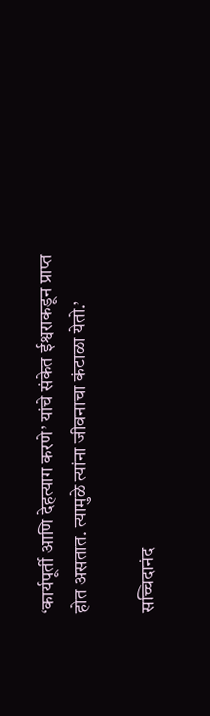‘कार्यपूर्ती आणि देहत्याग करणे’ यांचे संकेत ईश्वराकडून प्राप्त होत असतात. त्यामुळे त्यांना जीवनाचा कंटाळा येतो.’

सच्चिदानंद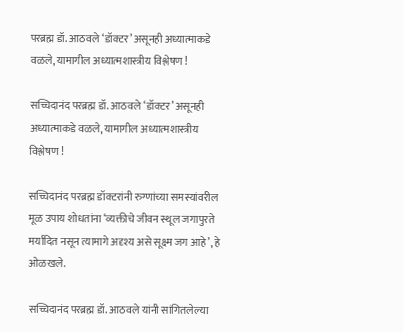परब्रह्म डॉ. आठवले ‘डॉक्टर’ असूनही अध्यात्माकडे वळले, यामागील अध्यात्मशास्त्रीय विश्लेषण !

सच्चिदानंद परब्रह्म डॉ. आठवले ‘डॉक्टर’ असूनही अध्यात्माकडे वळले, यामागील अध्यात्मशास्त्रीय विश्लेषण !

सच्चिदानंद परब्रह्म डॉक्टरांनी रुग्णांच्या समस्यांवरील मूळ उपाय शोधतांना ‘व्यक्तीचे जीवन स्थूल जगापुरते मर्यादित नसून त्यामागे अदृश्य असे सूक्ष्म जग आहे’, हे ओळखले.

सच्चिदानंद परब्रह्म डॉ. आठवले यांनी सांगितलेल्या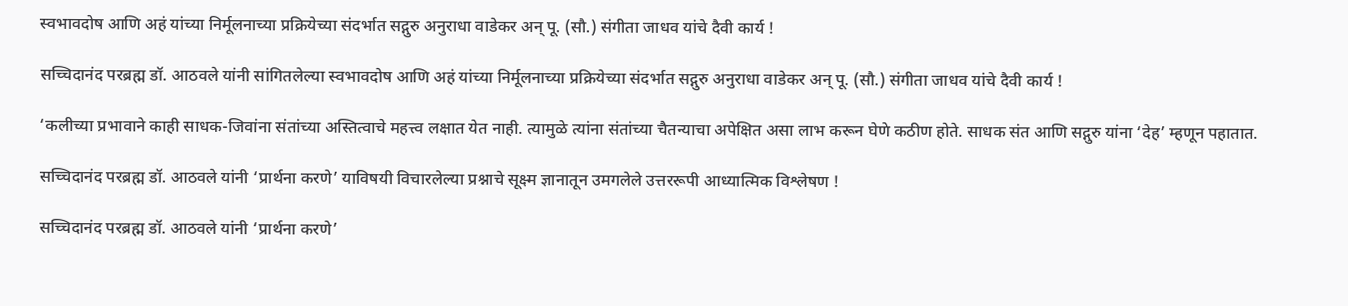स्वभावदोष आणि अहं यांच्या निर्मूलनाच्या प्रक्रियेच्या संदर्भात सद्गुरु अनुराधा वाडेकर अन् पू. (सौ.) संगीता जाधव यांचे दैवी कार्य !

सच्चिदानंद परब्रह्म डॉ. आठवले यांनी सांगितलेल्या स्वभावदोष आणि अहं यांच्या निर्मूलनाच्या प्रक्रियेच्या संदर्भात सद्गुरु अनुराधा वाडेकर अन् पू. (सौ.) संगीता जाधव यांचे दैवी कार्य !

‘कलीच्या प्रभावाने काही साधक-जिवांना संतांच्या अस्तित्वाचे महत्त्व लक्षात येत नाही. त्यामुळे त्यांना संतांच्या चैतन्याचा अपेक्षित असा लाभ करून घेणे कठीण होते. साधक संत आणि सद्गुरु यांना ‘देह’ म्हणून पहातात.

सच्चिदानंद परब्रह्म डॉ. आठवले यांनी ‘प्रार्थना करणे’ याविषयी विचारलेल्या प्रश्नाचे सूक्ष्म ज्ञानातून उमगलेले उत्तररूपी आध्यात्मिक विश्लेषण !

सच्चिदानंद परब्रह्म डॉ. आठवले यांनी ‘प्रार्थना करणे’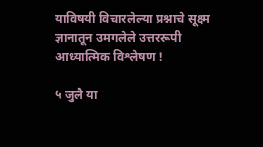याविषयी विचारलेल्या प्रश्नाचे सूक्ष्म ज्ञानातून उमगलेले उत्तररूपी आध्यात्मिक विश्लेषण !

५ जुलै या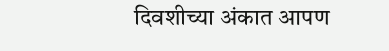दिवशीच्या अंकात आपण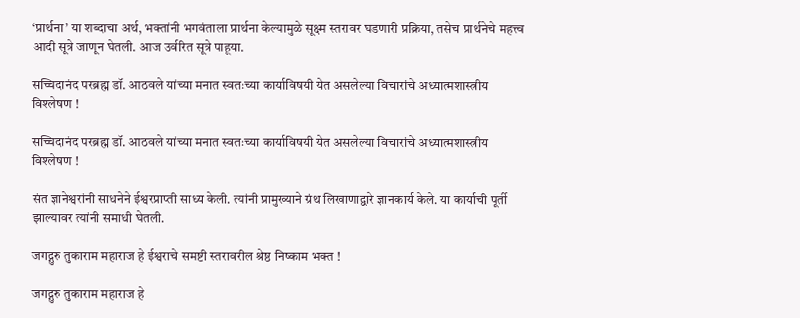‘प्रार्थना’ या शब्दाचा अर्थ, भक्तांनी भगवंताला प्रार्थना केल्यामुळे सूक्ष्म स्तरावर घडणारी प्रक्रिया, तसेच प्रार्थनेचे महत्त्व आदी सूत्रे जाणून घेतली. आज उर्वरित सूत्रे पाहूया.

सच्चिदानंद परब्रह्म डॉ. आठवले यांच्या मनात स्वतःच्या कार्याविषयी येत असलेल्या विचारांचे अध्यात्मशास्त्रीय विश्लेषण !

सच्चिदानंद परब्रह्म डॉ. आठवले यांच्या मनात स्वतःच्या कार्याविषयी येत असलेल्या विचारांचे अध्यात्मशास्त्रीय विश्लेषण !

संत ज्ञानेश्वरांनी साधनेने ईश्वरप्राप्ती साध्य केली. त्यांनी प्रामुख्याने ग्रंथ लिखाणाद्वारे ज्ञानकार्य केले. या कार्याची पूर्ती झाल्यावर त्यांनी समाधी घेतली.

जगद्गुरु तुकाराम महाराज हे ईश्वराचे समष्टी स्तरावरील श्रेष्ठ निष्काम भक्त !

जगद्गुरु तुकाराम महाराज हे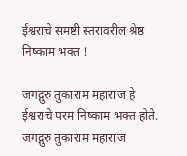ईश्वराचे समष्टी स्तरावरील श्रेष्ठ निष्काम भक्त !

जगद्गुरु तुकाराम महाराज हे ईश्वराचे परम निष्काम भक्त होते. जगद्गुरु तुकाराम महाराज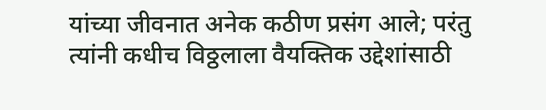यांच्या जीवनात अनेक कठीण प्रसंग आले; परंतु त्यांनी कधीच विठ्ठलाला वैयक्तिक उद्देशांसाठी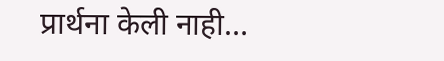प्रार्थना केली नाही…